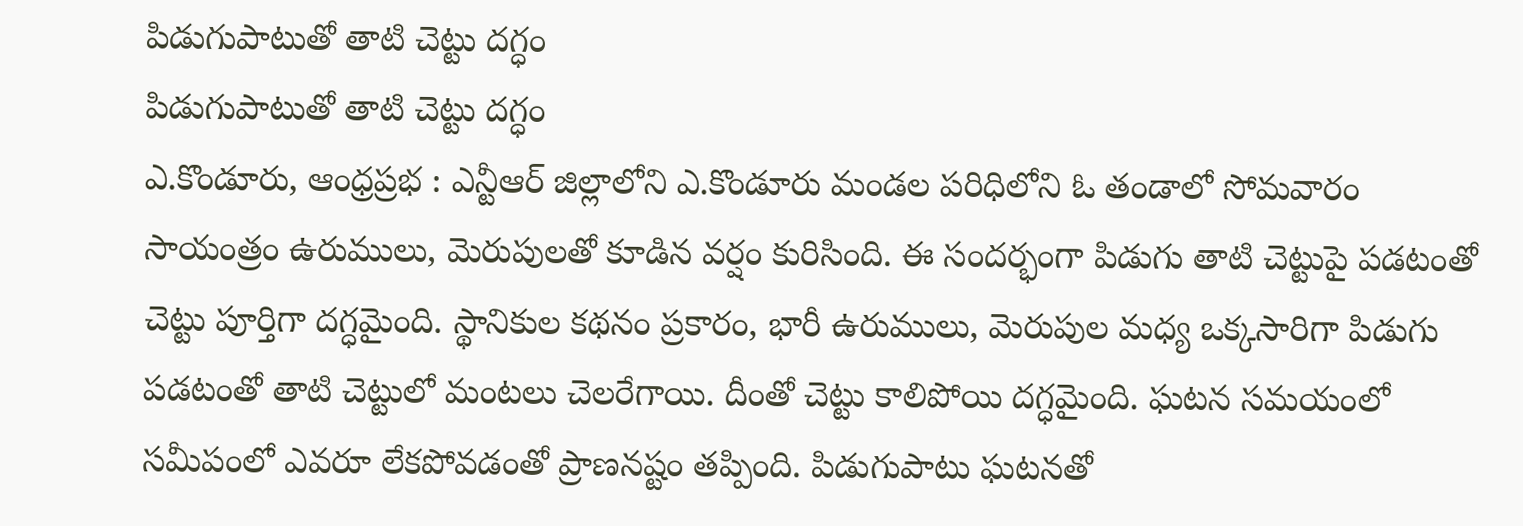పిడుగుపాటుతో తాటి చెట్టు దగ్ధం
పిడుగుపాటుతో తాటి చెట్టు దగ్ధం
ఎ.కొండూరు, ఆంధ్రప్రభ : ఎన్టీఆర్ జిల్లాలోని ఎ.కొండూరు మండల పరిధిలోని ఓ తండాలో సోమవారం సాయంత్రం ఉరుములు, మెరుపులతో కూడిన వర్షం కురిసింది. ఈ సందర్భంగా పిడుగు తాటి చెట్టుపై పడటంతో చెట్టు పూర్తిగా దగ్ధమైంది. స్థానికుల కథనం ప్రకారం, భారీ ఉరుములు, మెరుపుల మధ్య ఒక్కసారిగా పిడుగు పడటంతో తాటి చెట్టులో మంటలు చెలరేగాయి. దీంతో చెట్టు కాలిపోయి దగ్ధమైంది. ఘటన సమయంలో సమీపంలో ఎవరూ లేకపోవడంతో ప్రాణనష్టం తప్పింది. పిడుగుపాటు ఘటనతో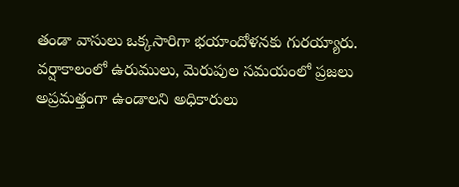తండా వాసులు ఒక్కసారిగా భయాందోళనకు గురయ్యారు. వర్షాకాలంలో ఉరుములు, మెరుపుల సమయంలో ప్రజలు అప్రమత్తంగా ఉండాలని అధికారులు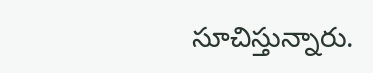సూచిస్తున్నారు.